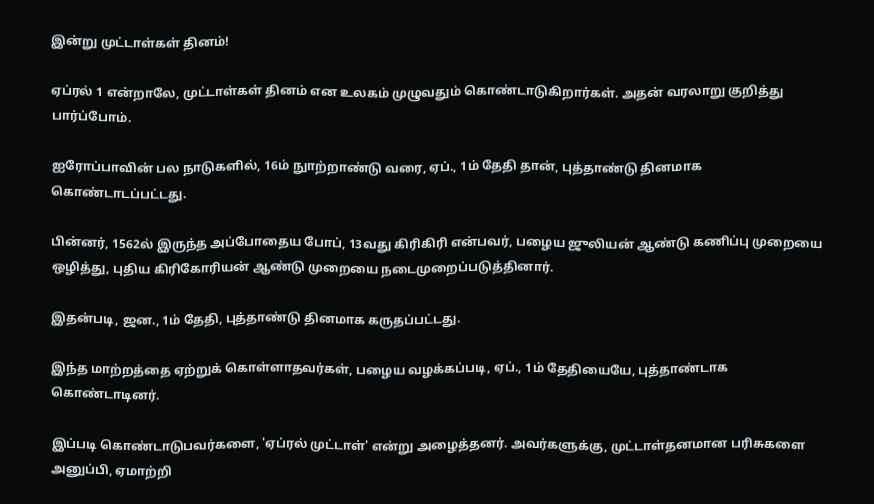இன்று முட்டாள்கள் தினம்!

ஏப்ரல் 1 என்றாலே, முட்டாள்கள் தினம் என உலகம் முழுவதும் கொண்டாடுகிறார்கள். அதன் வரலாறு குறித்து பார்ப்போம்.

ஐரோப்பாவின் பல நாடுகளில், 16ம் நுாற்றாண்டு வரை, ஏப்., 1ம் தேதி தான், புத்தாண்டு தினமாக கொண்டாடப்பட்டது.

பின்னர், 1562ல் இருந்த அப்போதைய போப், 13வது கிரிகிரி என்பவர், பழைய ஜுலியன் ஆண்டு கணிப்பு முறையை ஒழித்து, புதிய கிரிகோரியன் ஆண்டு முறையை நடைமுறைப்படுத்தினார்.

இதன்படி, ஜன., 1ம் தேதி, புத்தாண்டு தினமாக கருதப்பட்டது.

இந்த மாற்றத்தை ஏற்றுக் கொள்ளாதவர்கள், பழைய வழக்கப்படி, ஏப்., 1ம் தேதியையே, புத்தாண்டாக கொண்டாடினர்.

இப்படி கொண்டாடுபவர்களை, 'ஏப்ரல் முட்டாள்' என்று அழைத்தனர். அவர்களுக்கு, முட்டாள்தனமான பரிசுகளை அனுப்பி, ஏமாற்றி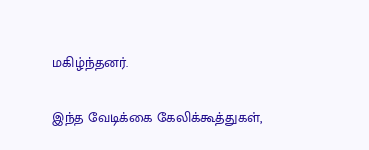மகிழ்ந்தனர்.

இந்த வேடிக்கை கேலிக்கூத்துகள்,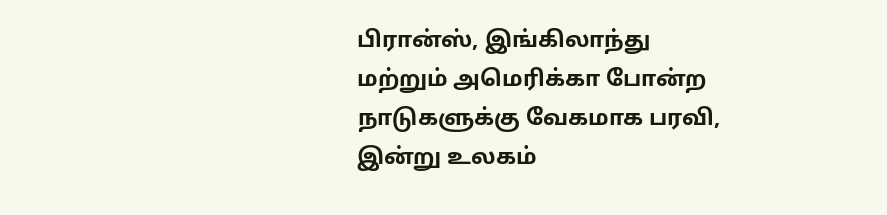பிரான்ஸ், இங்கிலாந்து மற்றும் அமெரிக்கா போன்ற நாடுகளுக்கு வேகமாக பரவி, இன்று உலகம்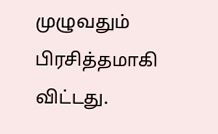முழுவதும் பிரசித்தமாகி விட்டது.